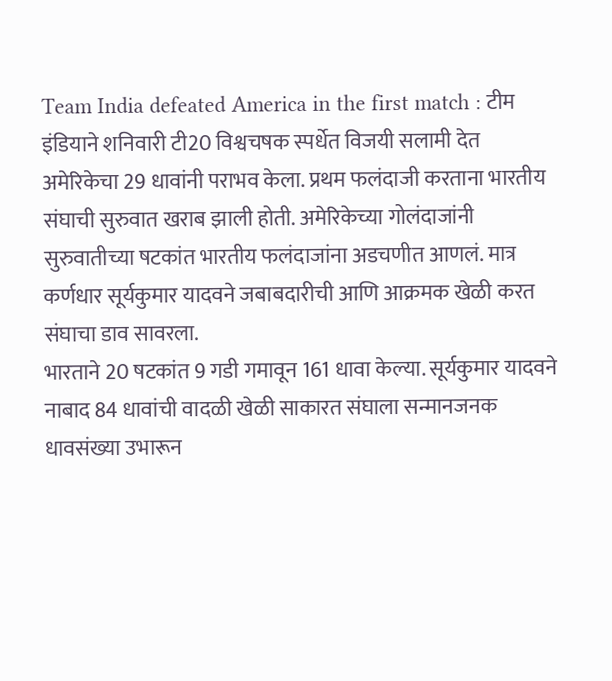Team India defeated America in the first match : टीम इंडियाने शनिवारी टी20 विश्वचषक स्पर्धेत विजयी सलामी देत अमेरिकेचा 29 धावांनी पराभव केला. प्रथम फलंदाजी करताना भारतीय संघाची सुरुवात खराब झाली होती. अमेरिकेच्या गोलंदाजांनी सुरुवातीच्या षटकांत भारतीय फलंदाजांना अडचणीत आणलं. मात्र कर्णधार सूर्यकुमार यादवने जबाबदारीची आणि आक्रमक खेळी करत संघाचा डाव सावरला.
भारताने 20 षटकांत 9 गडी गमावून 161 धावा केल्या. सूर्यकुमार यादवने नाबाद 84 धावांची वादळी खेळी साकारत संघाला सन्मानजनक धावसंख्या उभारून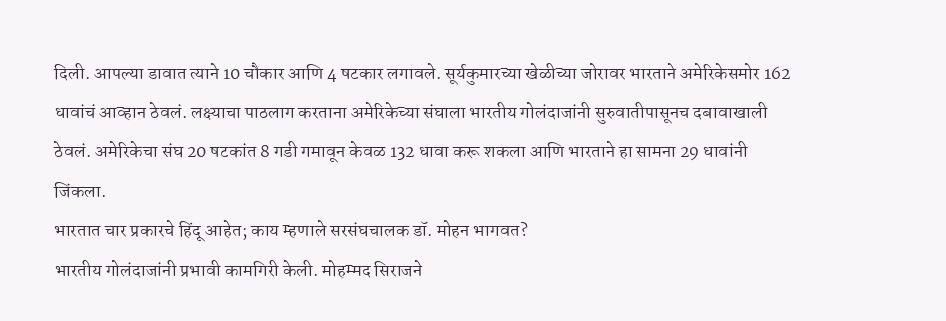दिली. आपल्या डावात त्याने 10 चौकार आणि 4 षटकार लगावले. सूर्यकुमारच्या खेळीच्या जोरावर भारताने अमेरिकेसमोर 162 धावांचं आव्हान ठेवलं. लक्ष्याचा पाठलाग करताना अमेरिकेच्या संघाला भारतीय गोलंदाजांनी सुरुवातीपासूनच दबावाखाली ठेवलं. अमेरिकेचा संघ 20 षटकांत 8 गडी गमावून केवळ 132 धावा करू शकला आणि भारताने हा सामना 29 धावांनी जिंकला.
भारतात चार प्रकारचे हिंदू आहेत; काय म्हणाले सरसंघचालक डॉ. मोहन भागवत?
भारतीय गोलंदाजांनी प्रभावी कामगिरी केली. मोहम्मद सिराजने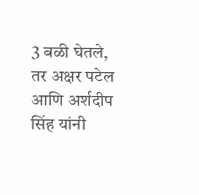3 बळी घेतले, तर अक्षर पटेल आणि अर्शदीप सिंह यांनी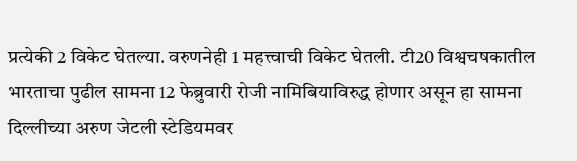प्रत्येकी 2 विकेट घेतल्या. वरुणनेही 1 महत्त्वाची विकेट घेतली. टी20 विश्वचषकातील भारताचा पुढील सामना 12 फेब्रुवारी रोजी नामिबियाविरुद्ध होणार असून हा सामना दिल्लीच्या अरुण जेटली स्टेडियमवर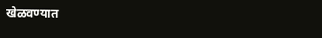खेळवण्यात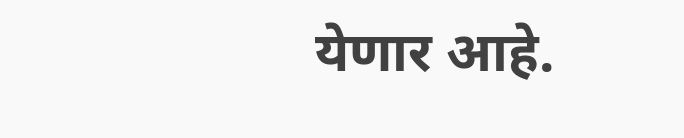येणार आहे.